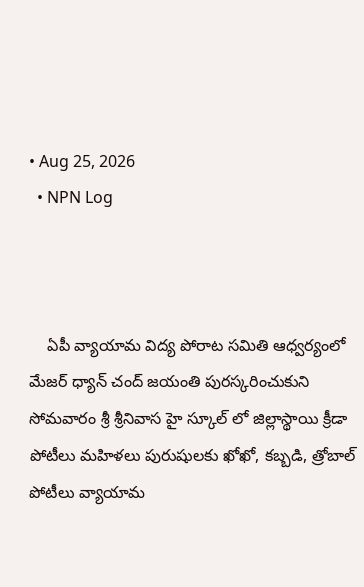• Aug 25, 2026
  • NPN Log



    ఏపీ వ్యాయామ విద్య పోరాట సమితి ఆధ్వర్యంలో మేజర్ ధ్యాన్ చంద్ జయంతి పురస్కరించుకుని సోమవారం శ్రీ శ్రీనివాస హై స్కూల్ లో జిల్లాస్థాయి క్రీడా పోటీలు మహిళలు పురుషులకు ఖోఖో, కబ్బడి, త్రోబాల్ పోటీలు వ్యాయామ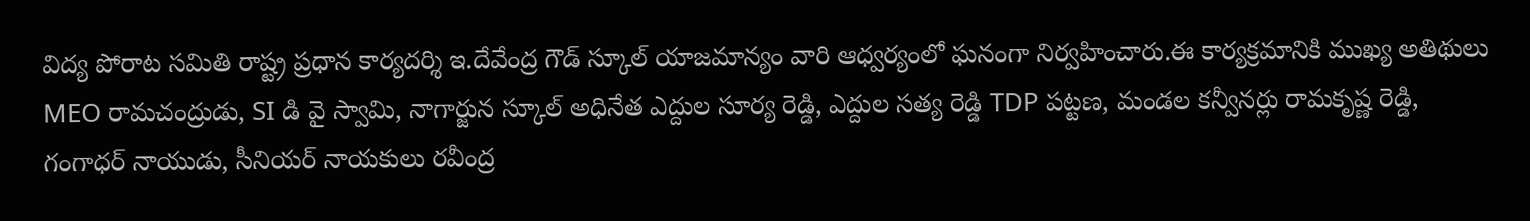విద్య పోరాట సమితి రాష్ట్ర ప్రధాన కార్యదర్శి ఇ.దేవేంద్ర గౌడ్ స్కూల్ యాజమాన్యం వారి ఆధ్వర్యంలో ఘనంగా నిర్వహించారు.ఈ కార్యక్రమానికి ముఖ్య అతిథులు MEO రామచంద్రుడు, SI డి వై స్వామి, నాగార్జున స్కూల్ అధినేత ఎద్దుల సూర్య రెడ్డి, ఎద్దుల సత్య రెడ్డి TDP పట్టణ, మండల కన్వీనర్లు రామకృష్ణ రెడ్డి, గంగాధర్ నాయుడు, సీనియర్ నాయకులు రవీంద్ర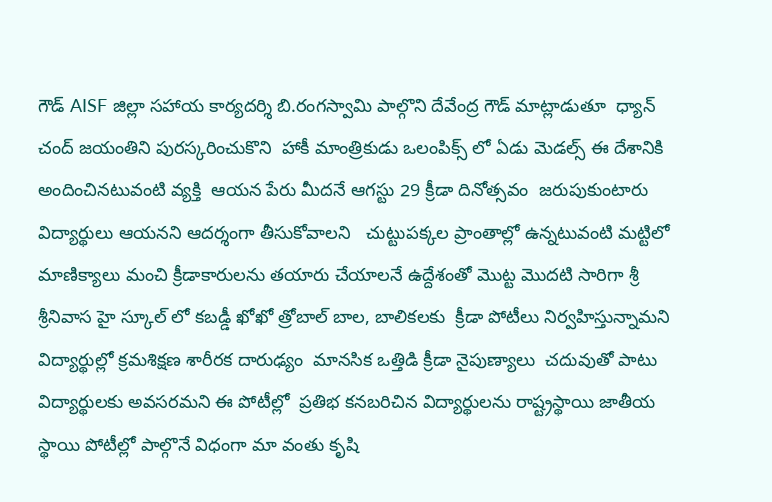గౌడ్ AISF జిల్లా సహాయ కార్యదర్శి బి.రంగస్వామి పాల్గొని దేవేంద్ర గౌడ్ మాట్లాడుతూ  ధ్యాన్ చంద్ జయంతిని పురస్కరించుకొని  హాకీ మాంత్రికుడు ఒలంపిక్స్ లో ఏడు మెడల్స్ ఈ దేశానికి అందించినటువంటి వ్యక్తి  ఆయన పేరు మీదనే ఆగస్టు 29 క్రీడా దినోత్సవం  జరుపుకుంటారు విద్యార్థులు ఆయనని ఆదర్శంగా తీసుకోవాలని   చుట్టుపక్కల ప్రాంతాల్లో ఉన్నటువంటి మట్టిలో మాణిక్యాలు మంచి క్రీడాకారులను తయారు చేయాలనే ఉద్దేశంతో మొట్ట మొదటి సారిగా శ్రీ శ్రీనివాస హై స్కూల్ లో కబడ్డీ ఖోఖో త్రోబాల్ బాల, బాలికలకు  క్రీడా పోటీలు నిర్వహిస్తున్నామని విద్యార్థుల్లో క్రమశిక్షణ శారీరక దారుఢ్యం  మానసిక ఒత్తిడి క్రీడా నైపుణ్యాలు  చదువుతో పాటు విద్యార్థులకు అవసరమని ఈ పోటీల్లో  ప్రతిభ కనబరిచిన విద్యార్థులను రాష్ట్రస్థాయి జాతీయ స్థాయి పోటీల్లో పాల్గొనే విధంగా మా వంతు కృషి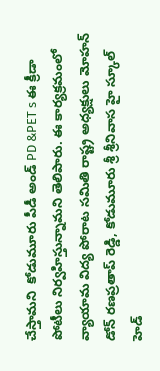చేస్తామని  కోడుమూరు పీడీ అండ్ PD &PET s ఈ క్రీడా పోటీలు నిర్వహిస్తున్నామని తెలిపారు. ఈ కార్యక్రమంలో వ్యాయామ విద్య పోరాట సమితి రాష్ట్ర అధ్యక్షులు మోహన్ డోన్ రణప్రతాప్ రెడ్డి, కోడుమూరు శ్రీ శ్రీనివాస హై స్కూల్ హెడ్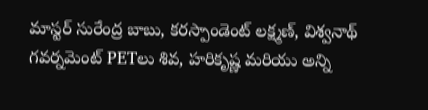మాస్టర్ సురేంద్ర బాబు, కరస్పాండెంట్ లక్ష్మణ్, విశ్వనాథ్ గవర్నమెంట్ PETలు శివ, హరికృష్ణ మరియు అన్ని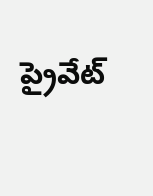ప్రైవేట్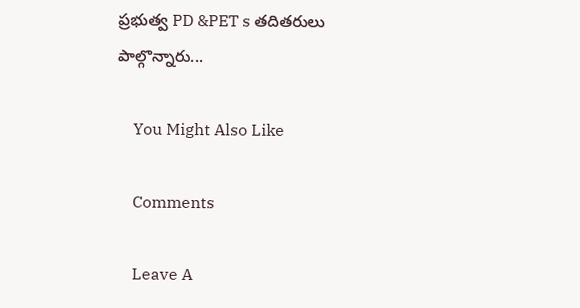ప్రభుత్వ PD &PET s తదితరులు పాల్గొన్నారు...

    You Might Also Like

    Comments

    Leave A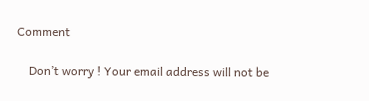Comment

    Don’t worry ! Your email address will not be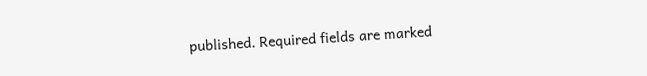published. Required fields are marked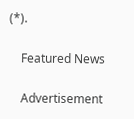(*).

    Featured News

    Advertisement